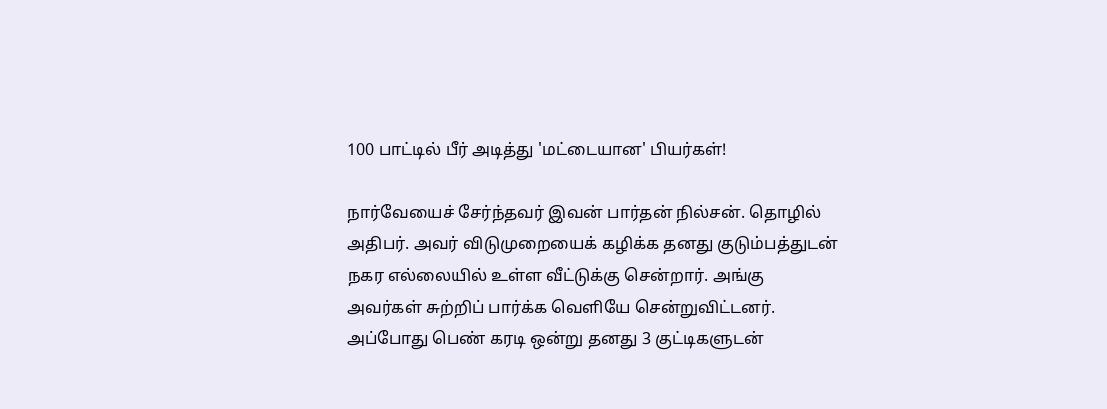100 பாட்டில் பீர் அடித்து 'மட்டையான' பியர்கள்!

நார்வேயைச் சேர்ந்தவர் இவன் பார்தன் நில்சன். தொழில் அதிபர். அவர் விடுமுறையைக் கழிக்க தனது குடும்பத்துடன் நகர எல்லையில் உள்ள வீட்டுக்கு சென்றார். அங்கு அவர்கள் சுற்றிப் பார்க்க வெளியே சென்றுவிட்டனர். அப்போது பெண் கரடி ஒன்று தனது 3 குட்டிகளுடன்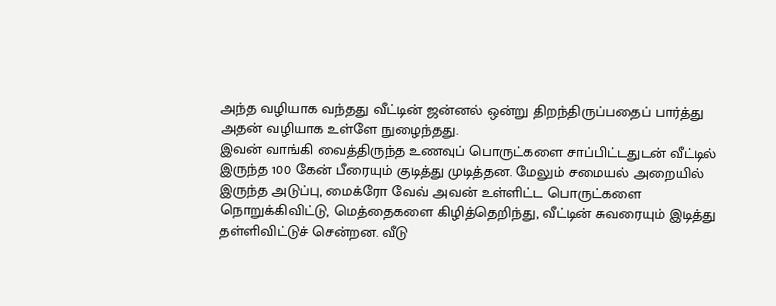அந்த வழியாக வந்தது வீட்டின் ஜன்னல் ஒன்று திறந்திருப்பதைப் பார்த்து அதன் வழியாக உள்ளே நுழைந்தது.
இவன் வாங்கி வைத்திருந்த உணவுப் பொருட்களை சாப்பிட்டதுடன் வீட்டில் இருந்த 100 கேன் பீரையும் குடித்து முடித்தன. மேலும் சமையல் அறையில் இருந்த அடுப்பு, மைக்ரோ வேவ் அவன் உள்ளிட்ட பொருட்களை நொறுக்கிவிட்டு, மெத்தைகளை கிழித்தெறிந்து, வீட்டின் சுவரையும் இடித்து தள்ளிவிட்டுச் சென்றன. வீடு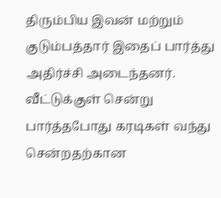திரும்பிய இவன் மற்றும் குடும்பத்தார் இதைப் பார்த்து அதிர்ச்சி அடைந்தனர்.
வீட்டுக்குள் சென்று பார்த்தபோது கரடிகள் வந்து சென்றதற்கான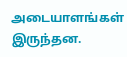அடையாளங்கள் இருந்தன.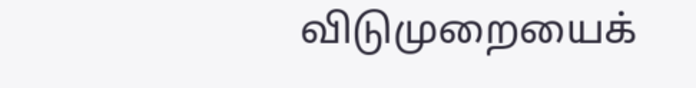விடுமுறையைக்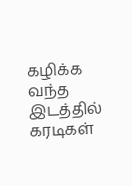கழிக்க வந்த இடத்தில் கரடிகள்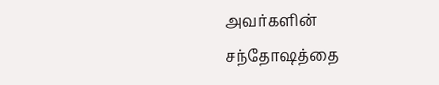அவர்களின் சந்தோஷத்தை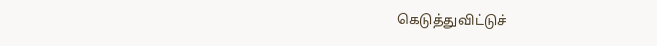கெடுத்துவிட்டுச்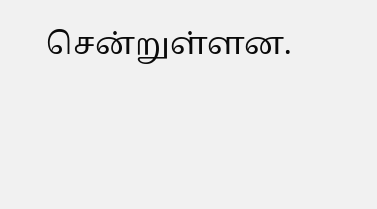சென்றுள்ளன.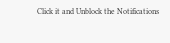Click it and Unblock the Notifications